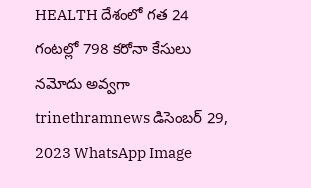HEALTH దేశంలో గత 24 గంటల్లో 798 కరోనా కేసులు నమోదు అవ్వగా trinethramnews డిసెంబర్ 29, 2023 WhatsApp Image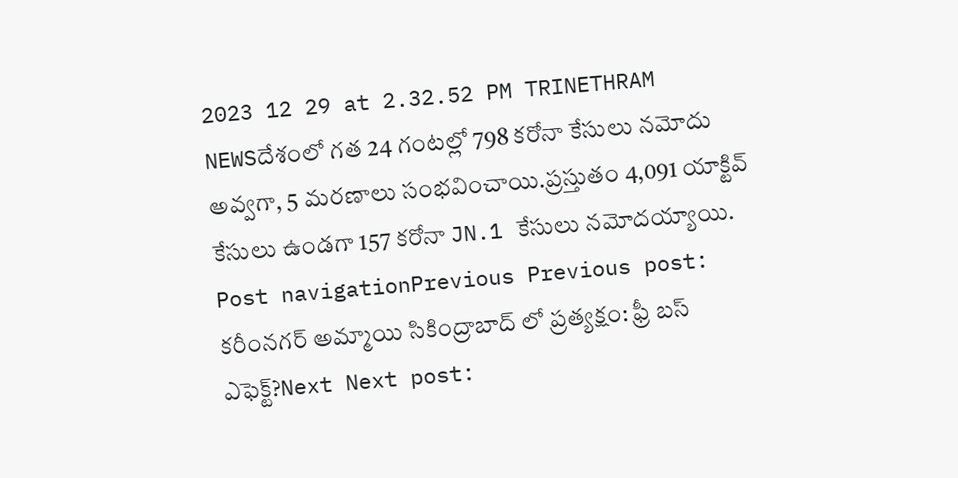2023 12 29 at 2.32.52 PM TRINETHRAM NEWSదేశంలో గత 24 గంటల్లో 798 కరోనా కేసులు నమోదు అవ్వగా, 5 మరణాలు సంభవించాయి.ప్రస్తుతం 4,091 యాక్టివ్ కేసులు ఉండగా 157 కరోనా JN.1 కేసులు నమోదయ్యాయి. Post navigationPrevious Previous post: కరీంనగర్ అమ్మాయి సికింద్రాబాద్ లో ప్రత్యక్షం: ఫ్రీ బస్ ఎఫెక్ట్?Next Next post: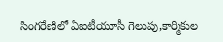సింగరేణిలో ఏఐటీయూసీ గెలుపు,కార్మికుల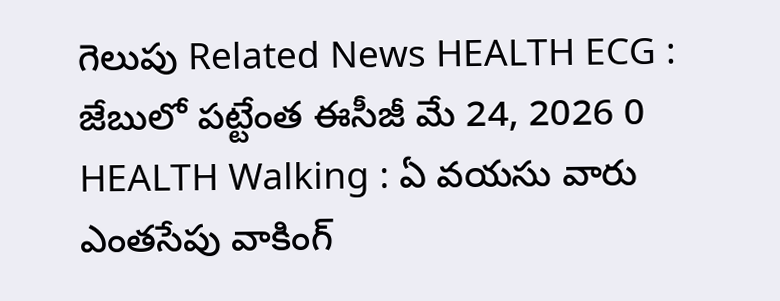గెలుపు Related News HEALTH ECG : జేబులో పట్టేంత ఈసీజీ మే 24, 2026 0 HEALTH Walking : ఏ వయసు వారు ఎంతసేపు వాకింగ్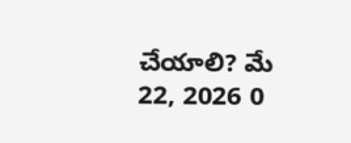చేయాలి? మే 22, 2026 0